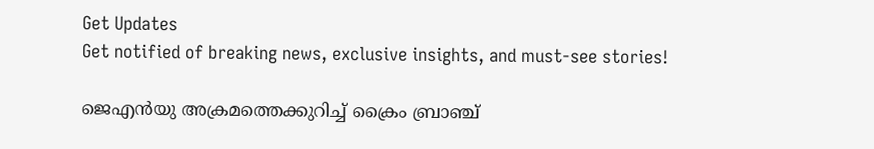Get Updates
Get notified of breaking news, exclusive insights, and must-see stories!

ജെഎൻയു അക്രമത്തെക്കുറിച്ച് ക്രൈം ബ്രാഞ്ച്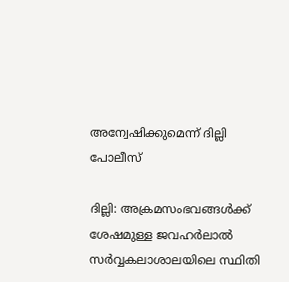അന്വേഷിക്കുമെന്ന് ദില്ലി പോലീസ്

ദില്ലി: അക്രമസംഭവങ്ങൾക്ക് ശേഷമുള്ള ജവഹർലാൽ സർവ്വകലാശാലയിലെ സ്ഥിതി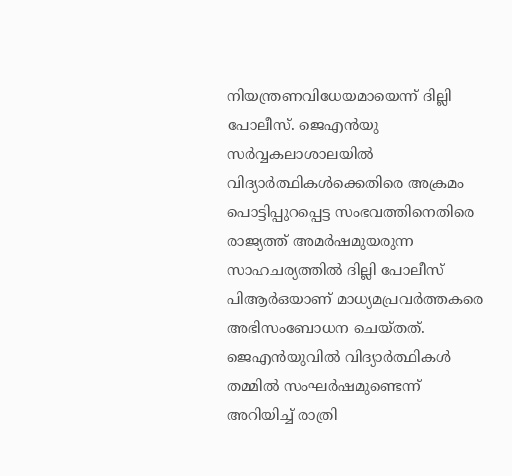നിയന്ത്രണവിധേയമായെന്ന് ദില്ലി പോലീസ്. ജെഎൻയു സർവ്വകലാശാലയിൽ വിദ്യാർത്ഥികൾക്കെതിരെ അക്രമം പൊട്ടിപ്പുറപ്പെട്ട സംഭവത്തിനെതിരെ രാജ്യത്ത് അമർഷമുയരുന്ന സാഹചര്യത്തിൽ ദില്ലി പോലീസ് പിആർഒയാണ് മാധ്യമപ്രവർത്തകരെ അഭിസംബോധന ചെയ്തത്. ജെഎൻയുവിൽ വിദ്യാർത്ഥികൾ തമ്മിൽ സംഘർഷമുണ്ടെന്ന് അറിയിച്ച് രാത്രി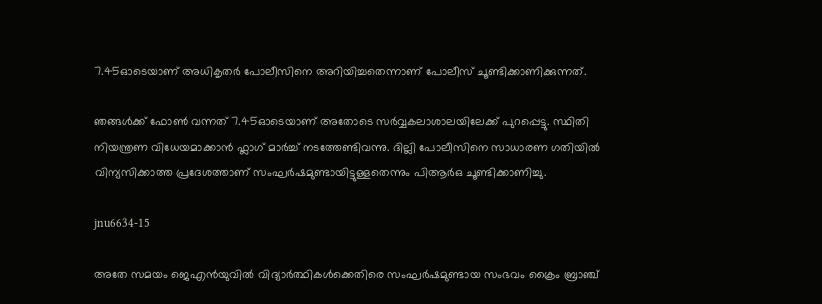7.45ഓടെയാണ് അധികൃതർ പോലീസിനെ അറിയിച്ചതെന്നാണ് പോലീസ് ചൂണ്ടിക്കാണിക്കുന്നത്.

ഞങ്ങൾക്ക് ഫോൺ വന്നത് 7.45ഓടെയാണ് അതോടെ സർവ്വകലാശാലയിലേക്ക് പുറപ്പെട്ടു. സ്ഥിതി നിയന്ത്രണ വിധേയമാക്കാൻ ഫ്ലാഗ് മാർച്ച് നടത്തേണ്ടിവന്നു. ദില്ലി പോലീസിനെ സാധാരണ ഗതിയിൽ വിന്യസിക്കാത്ത പ്രദേശത്താണ് സംഘർഷമുണ്ടായിട്ടുള്ളതെന്നും പിആർഒ ചൂണ്ടിക്കാണിച്ചു.

jnu6634-15

അതേ സമയം ജെഎൻയുവിൽ വിദ്യാർത്ഥികൾക്കെതിരെ സംഘർഷമുണ്ടായ സംഭവം ക്രൈം ബ്രാഞ്ച്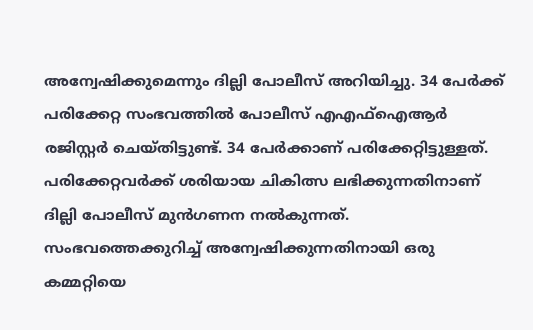അന്വേഷിക്കുമെന്നും ദില്ലി പോലീസ് അറിയിച്ചു. 34 പേർക്ക് പരിക്കേറ്റ സംഭവത്തിൽ പോലീസ് എഎഫ്ഐആർ രജിസ്റ്റർ ചെയ്തിട്ടുണ്ട്. 34 പേർക്കാണ് പരിക്കേറ്റിട്ടുള്ളത്. പരിക്കേറ്റവർക്ക് ശരിയായ ചികിത്സ ലഭിക്കുന്നതിനാണ് ദില്ലി പോലീസ് മുൻഗണന നൽകുന്നത്. സംഭവത്തെക്കുറിച്ച് അന്വേഷിക്കുന്നതിനായി ഒരു കമ്മറ്റിയെ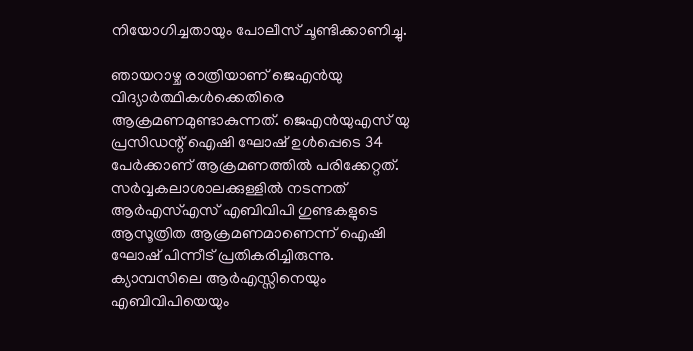നിയോഗിച്ചതായും പോലീസ് ചൂണ്ടിക്കാണിച്ചു.

ഞായറാഴ്ച രാത്രിയാണ് ജെഎൻയു വിദ്യാർത്ഥികൾക്കെതിരെ ആക്രമണമുണ്ടാകുന്നത്. ജെഎൻയുഎസ് യു പ്രസിഡന്റ് ഐഷി ഘോഷ് ഉൾപ്പെടെ 34 പേർക്കാണ് ആക്രമണത്തിൽ പരിക്കേറ്റത്. സർവ്വകലാശാലക്കുള്ളിൽ നടന്നത് ആർഎസ്എസ് എബിവിപി ഗുണ്ടകളുടെ ആസൂത്രിത ആക്രമണമാണെന്ന് ഐഷി ഘോഷ് പിന്നീട് പ്രതികരിച്ചിരുന്നു. ക്യാമ്പസിലെ ആർഎസ്സിനെയും എബിവിപിയെയും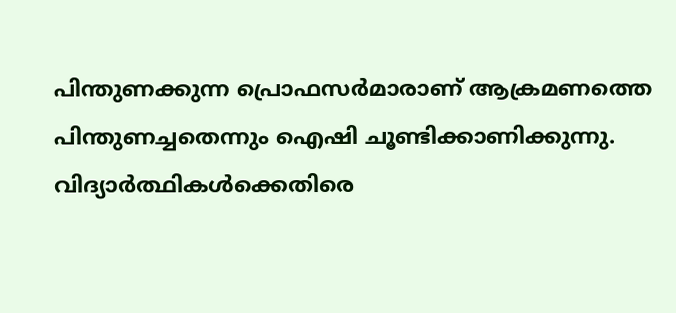പിന്തുണക്കുന്ന പ്രൊഫസർമാരാണ് ആക്രമണത്തെ പിന്തുണച്ചതെന്നും ഐഷി ചൂണ്ടിക്കാണിക്കുന്നു. വിദ്യാർത്ഥികൾക്കെതിരെ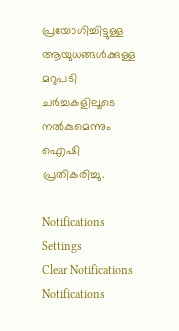പ്രയോഗിച്ചിട്ടുള്ള ആയുധങ്ങൾക്കുള്ള മറുപടി ചർച്ചകളിലൂടെ നൽകുമെന്നും ഐഷി പ്രതികരിച്ചു.

Notifications
Settings
Clear Notifications
Notifications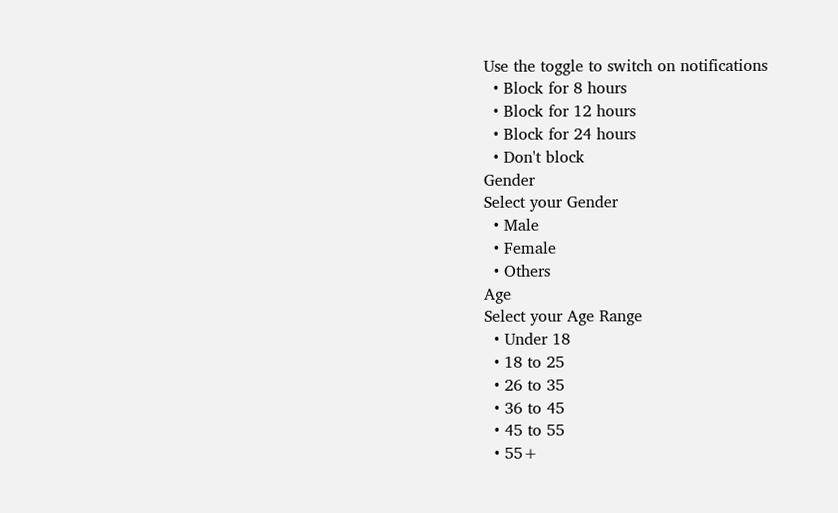Use the toggle to switch on notifications
  • Block for 8 hours
  • Block for 12 hours
  • Block for 24 hours
  • Don't block
Gender
Select your Gender
  • Male
  • Female
  • Others
Age
Select your Age Range
  • Under 18
  • 18 to 25
  • 26 to 35
  • 36 to 45
  • 45 to 55
  • 55+